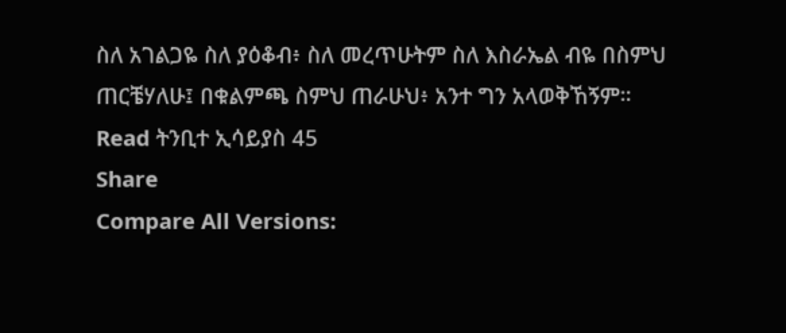ስለ አገልጋዬ ስለ ያዕቆብ፥ ስለ መረጥሁትም ስለ እስራኤል ብዬ በስምህ ጠርቼሃለሁ፤ በቁልምጫ ስምህ ጠራሁህ፥ አንተ ግን አላወቅኸኝም።
Read ትንቢተ ኢሳይያስ 45
Share
Compare All Versions: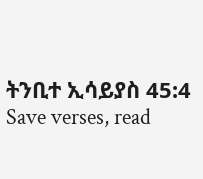ትንቢተ ኢሳይያስ 45:4
Save verses, read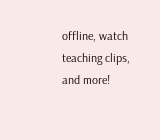offline, watch teaching clips, and more!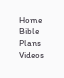Home
Bible
Plans
Videos